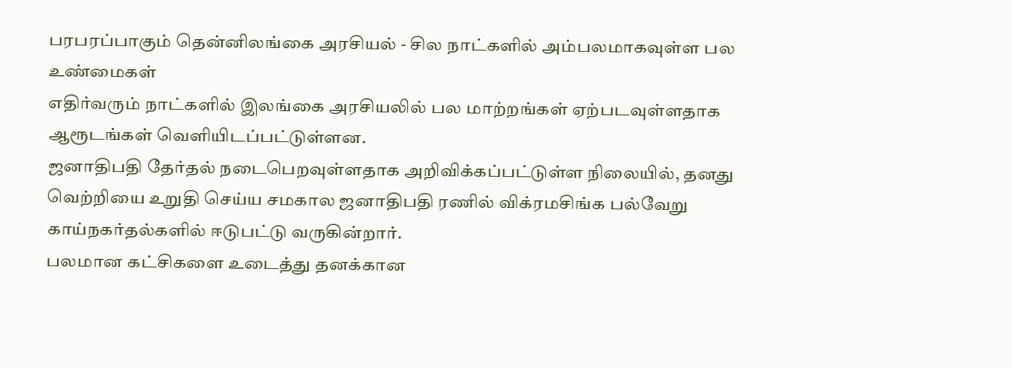பரபரப்பாகும் தென்னிலங்கை அரசியல் - சில நாட்களில் அம்பலமாகவுள்ள பல உண்மைகள்
எதிர்வரும் நாட்களில் இலங்கை அரசியலில் பல மாற்றங்கள் ஏற்படவுள்ளதாக ஆரூடங்கள் வெளியிடப்பட்டுள்ளன.
ஜனாதிபதி தேர்தல் நடைபெறவுள்ளதாக அறிவிக்கப்பட்டுள்ள நிலையில், தனது வெற்றியை உறுதி செய்ய சமகால ஜனாதிபதி ரணில் விக்ரமசிங்க பல்வேறு காய்நகர்தல்களில் ஈடுபட்டு வருகின்றார்.
பலமான கட்சிகளை உடைத்து தனக்கான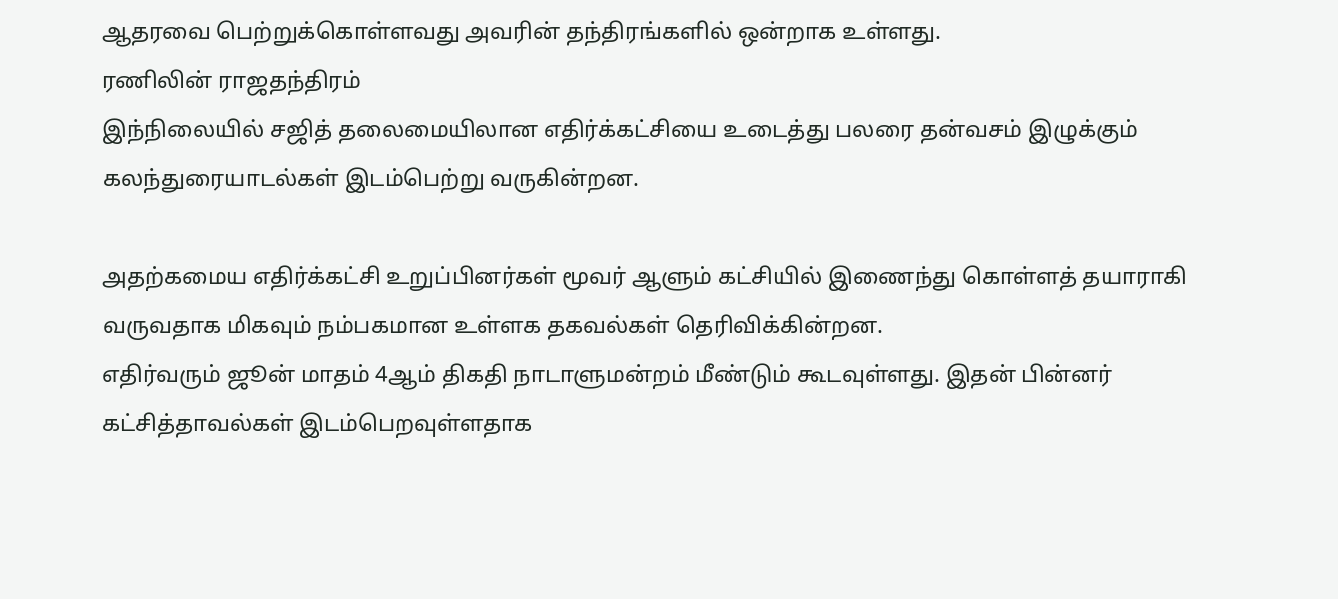ஆதரவை பெற்றுக்கொள்ளவது அவரின் தந்திரங்களில் ஒன்றாக உள்ளது.
ரணிலின் ராஜதந்திரம்
இந்நிலையில் சஜித் தலைமையிலான எதிர்க்கட்சியை உடைத்து பலரை தன்வசம் இழுக்கும் கலந்துரையாடல்கள் இடம்பெற்று வருகின்றன.

அதற்கமைய எதிர்க்கட்சி உறுப்பினர்கள் மூவர் ஆளும் கட்சியில் இணைந்து கொள்ளத் தயாராகி வருவதாக மிகவும் நம்பகமான உள்ளக தகவல்கள் தெரிவிக்கின்றன.
எதிர்வரும் ஜூன் மாதம் 4ஆம் திகதி நாடாளுமன்றம் மீண்டும் கூடவுள்ளது. இதன் பின்னர் கட்சித்தாவல்கள் இடம்பெறவுள்ளதாக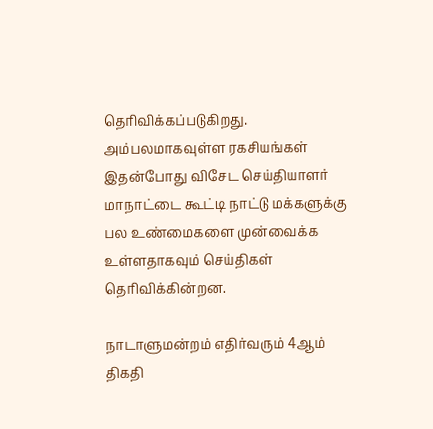தெரிவிக்கப்படுகிறது.
அம்பலமாகவுள்ள ரகசியங்கள்
இதன்போது விசேட செய்தியாளர் மாநாட்டை கூட்டி நாட்டு மக்களுக்கு பல உண்மைகளை முன்வைக்க உள்ளதாகவும் செய்திகள் தெரிவிக்கின்றன.

நாடாளுமன்றம் எதிர்வரும் 4ஆம் திகதி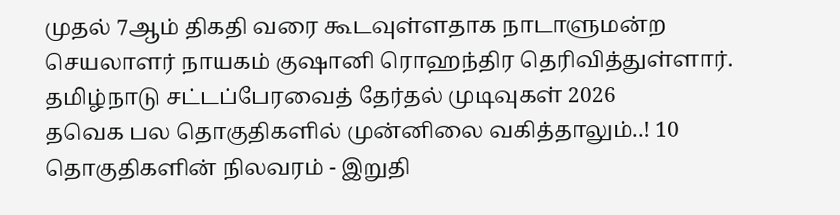முதல் 7ஆம் திகதி வரை கூடவுள்ளதாக நாடாளுமன்ற செயலாளர் நாயகம் குஷானி ரொஹந்திர தெரிவித்துள்ளார்.
தமிழ்நாடு சட்டப்பேரவைத் தேர்தல் முடிவுகள் 2026
தவெக பல தொகுதிகளில் முன்னிலை வகித்தாலும்..! 10 தொகுதிகளின் நிலவரம் - இறுதி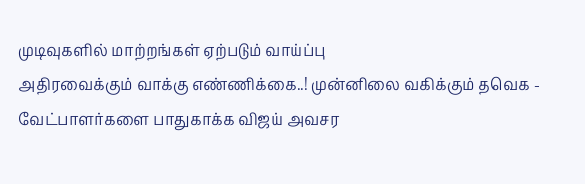முடிவுகளில் மாற்றங்கள் ஏற்படும் வாய்ப்பு
அதிரவைக்கும் வாக்கு எண்ணிக்கை..! முன்னிலை வகிக்கும் தவெக - வேட்பாளர்களை பாதுகாக்க விஜய் அவசர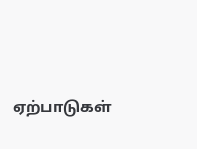ஏற்பாடுகள்